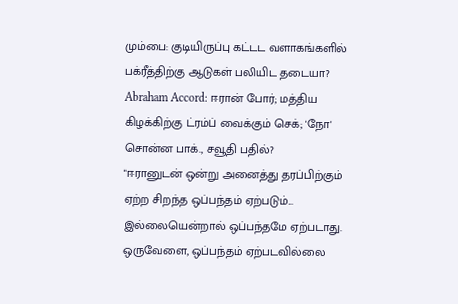மும்பை: குடியிருப்பு கட்டட வளாகங்களில் பக்ரீத்திற்கு ஆடுகள் பலியிட தடையா?
Abraham Accord: ஈரான் போர்; மத்திய கிழக்கிற்கு ட்ரம்ப் வைக்கும் செக்; 'நோ' சொன்ன பாக்., சவூதி பதில்?
"ஈரானுடன் ஒன்று அனைத்து தரப்பிற்கும் ஏற்ற சிறந்த ஒப்பந்தம் ஏற்படும்... இல்லையென்றால் ஒப்பந்தமே ஏற்படாது.
ஒருவேளை, ஒப்பந்தம் ஏற்படவில்லை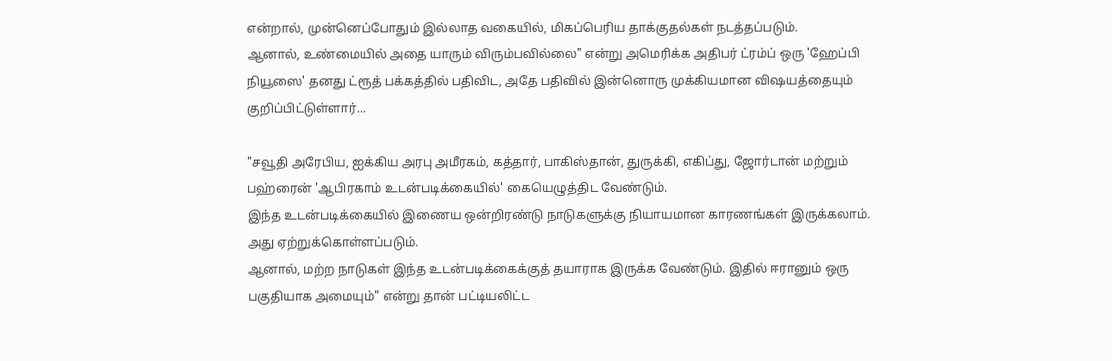என்றால், முன்னெப்போதும் இல்லாத வகையில், மிகப்பெரிய தாக்குதல்கள் நடத்தப்படும்.
ஆனால், உண்மையில் அதை யாரும் விரும்பவில்லை" என்று அமெரிக்க அதிபர் ட்ரம்ப் ஒரு 'ஹேப்பி நியூஸை' தனது ட்ரூத் பக்கத்தில் பதிவிட, அதே பதிவில் இன்னொரு முக்கியமான விஷயத்தையும் குறிப்பிட்டுள்ளார்...

"சவூதி அரேபிய, ஐக்கிய அரபு அமீரகம், கத்தார், பாகிஸ்தான், துருக்கி, எகிப்து, ஜோர்டான் மற்றும் பஹ்ரைன் 'ஆபிரகாம் உடன்படிக்கையில்' கையெழுத்திட வேண்டும்.
இந்த உடன்படிக்கையில் இணைய ஒன்றிரண்டு நாடுகளுக்கு நியாயமான காரணங்கள் இருக்கலாம். அது ஏற்றுக்கொள்ளப்படும்.
ஆனால், மற்ற நாடுகள் இந்த உடன்படிக்கைக்குத் தயாராக இருக்க வேண்டும். இதில் ஈரானும் ஒரு பகுதியாக அமையும்" என்று தான் பட்டியலிட்ட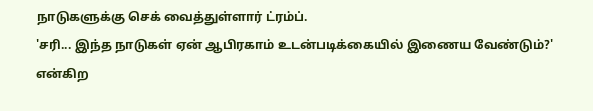நாடுகளுக்கு செக் வைத்துள்ளார் ட்ரம்ப்.
'சரி... இந்த நாடுகள் ஏன் ஆபிரகாம் உடன்படிக்கையில் இணைய வேண்டும்?' என்கிற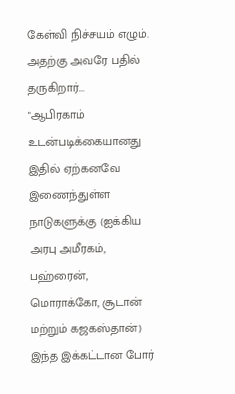கேள்வி நிச்சயம் எழும். அதற்கு அவரே பதில் தருகிறார்...
"ஆபிரகாம் உடன்படிக்கையானது இதில் ஏற்கனவே இணைந்துள்ள நாடுகளுக்கு (ஐக்கிய அரபு அமீரகம், பஹ்ரைன், மொராக்கோ, சூடான் மற்றும் கஜகஸ்தான்) இந்த இக்கட்டான போர்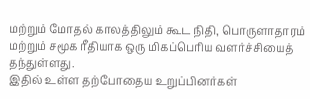மற்றும் மோதல் காலத்திலும் கூட நிதி, பொருளாதாரம் மற்றும் சமூக ரீதியாக ஒரு மிகப்பெரிய வளர்ச்சியைத் தந்துள்ளது.
இதில் உள்ள தற்போதைய உறுப்பினர்கள்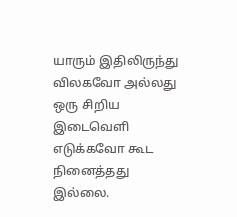யாரும் இதிலிருந்து விலகவோ அல்லது ஒரு சிறிய இடைவெளி எடுக்கவோ கூட நினைத்தது இல்லை.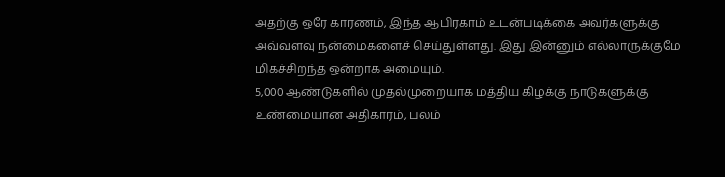அதற்கு ஒரே காரணம், இந்த ஆபிரகாம் உடன்படிக்கை அவர்களுக்கு அவ்வளவு நன்மைகளைச் செய்துள்ளது. இது இன்னும் எல்லாருக்குமே மிகச்சிறந்த ஒன்றாக அமையும்.
5,000 ஆண்டுகளில் முதல்முறையாக மத்திய கிழக்கு நாடுகளுக்கு உண்மையான அதிகாரம், பலம்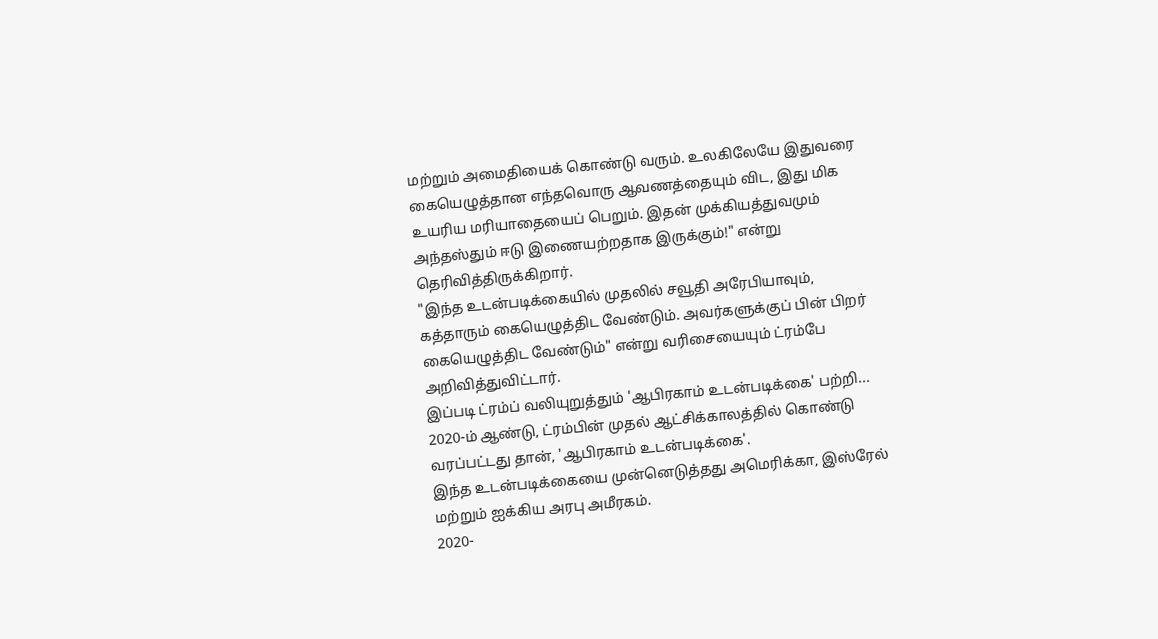மற்றும் அமைதியைக் கொண்டு வரும். உலகிலேயே இதுவரை கையெழுத்தான எந்தவொரு ஆவணத்தையும் விட, இது மிக உயரிய மரியாதையைப் பெறும். இதன் முக்கியத்துவமும் அந்தஸ்தும் ஈடு இணையற்றதாக இருக்கும்!" என்று தெரிவித்திருக்கிறார்.
"இந்த உடன்படிக்கையில் முதலில் சவூதி அரேபியாவும், கத்தாரும் கையெழுத்திட வேண்டும். அவர்களுக்குப் பின் பிறர் கையெழுத்திட வேண்டும்" என்று வரிசையையும் ட்ரம்பே அறிவித்துவிட்டார்.
இப்படி ட்ரம்ப் வலியுறுத்தும் 'ஆபிரகாம் உடன்படிக்கை' பற்றி...
2020-ம் ஆண்டு, ட்ரம்பின் முதல் ஆட்சிக்காலத்தில் கொண்டு வரப்பட்டது தான், 'ஆபிரகாம் உடன்படிக்கை'.
இந்த உடன்படிக்கையை முன்னெடுத்தது அமெரிக்கா, இஸ்ரேல் மற்றும் ஐக்கிய அரபு அமீரகம்.
2020-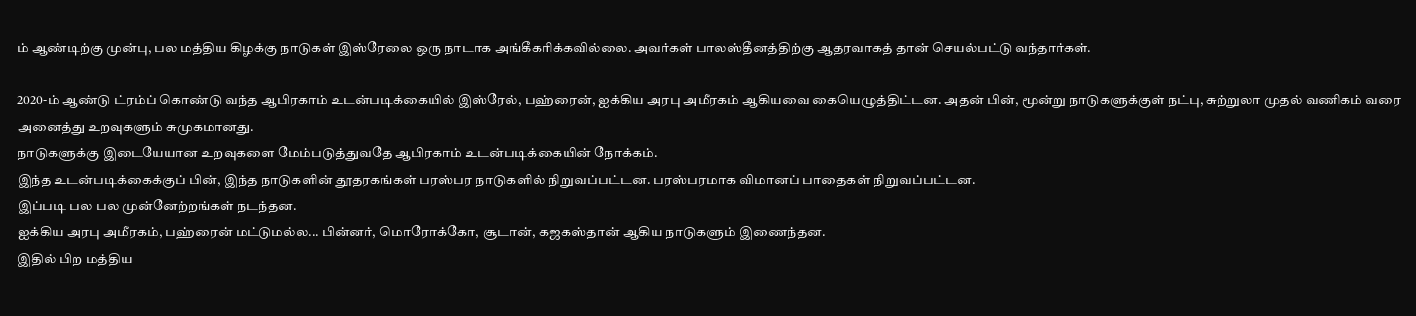ம் ஆண்டிற்கு முன்பு, பல மத்திய கிழக்கு நாடுகள் இஸ்ரேலை ஒரு நாடாக அங்கீகரிக்கவில்லை. அவர்கள் பாலஸ்தீனத்திற்கு ஆதரவாகத் தான் செயல்பட்டு வந்தார்கள்.

2020-ம் ஆண்டு ட்ரம்ப் கொண்டு வந்த ஆபிரகாம் உடன்படிக்கையில் இஸ்ரேல், பஹ்ரைன், ஐக்கிய அரபு அமீரகம் ஆகியவை கையெழுத்திட்டன. அதன் பின், மூன்று நாடுகளுக்குள் நட்பு, சுற்றுலா முதல் வணிகம் வரை அனைத்து உறவுகளும் சுமுகமானது.
நாடுகளுக்கு இடையேயான உறவுகளை மேம்படுத்துவதே ஆபிரகாம் உடன்படிக்கையின் நோக்கம்.
இந்த உடன்படிக்கைக்குப் பின், இந்த நாடுகளின் தூதரகங்கள் பரஸ்பர நாடுகளில் நிறுவப்பட்டன. பரஸ்பரமாக விமானப் பாதைகள் நிறுவப்பட்டன.
இப்படி பல பல முன்னேற்றங்கள் நடந்தன.
ஐக்கிய அரபு அமீரகம், பஹ்ரைன் மட்டுமல்ல... பின்னர், மொரோக்கோ, சூடான், கஜகஸ்தான் ஆகிய நாடுகளும் இணைந்தன.
இதில் பிற மத்திய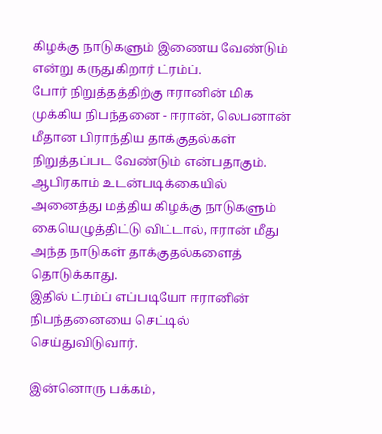கிழக்கு நாடுகளும் இணைய வேண்டும் என்று கருதுகிறார் ட்ரம்ப்.
போர் நிறுத்தத்திற்கு ஈரானின் மிக முக்கிய நிபந்தனை - ஈரான், லெபனான் மீதான பிராந்திய தாக்குதல்கள் நிறுத்தப்பட வேண்டும் என்பதாகும்.
ஆபிரகாம் உடன்படிக்கையில் அனைத்து மத்திய கிழக்கு நாடுகளும் கையெழுத்திட்டு விட்டால், ஈரான் மீது அந்த நாடுகள் தாக்குதல்களைத் தொடுக்காது.
இதில் ட்ரம்ப் எப்படியோ ஈரானின் நிபந்தனையை செட்டில் செய்துவிடுவார்.

இன்னொரு பக்கம்,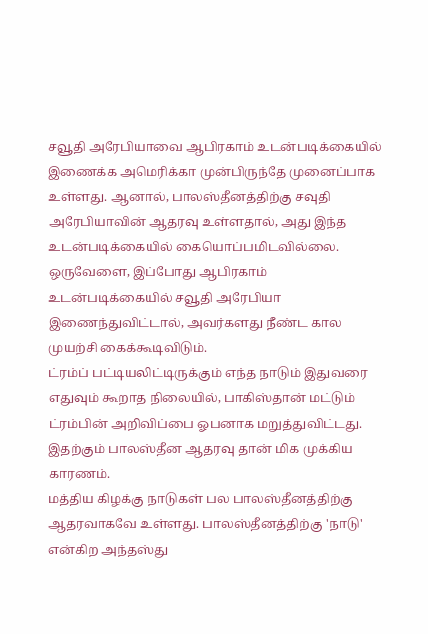சவூதி அரேபியாவை ஆபிரகாம் உடன்படிக்கையில் இணைக்க அமெரிக்கா முன்பிருந்தே முனைப்பாக உள்ளது. ஆனால், பாலஸ்தீனத்திற்கு சவுதி அரேபியாவின் ஆதரவு உள்ளதால், அது இந்த உடன்படிக்கையில் கையொப்பமிடவில்லை.
ஒருவேளை, இப்போது ஆபிரகாம் உடன்படிக்கையில் சவூதி அரேபியா இணைந்துவிட்டால், அவர்களது நீண்ட கால முயற்சி கைக்கூடிவிடும்.
ட்ரம்ப் பட்டியலிட்டிருக்கும் எந்த நாடும் இதுவரை எதுவும் கூறாத நிலையில், பாகிஸ்தான் மட்டும் ட்ரம்பின் அறிவிப்பை ஓபனாக மறுத்துவிட்டது. இதற்கும் பாலஸ்தீன ஆதரவு தான் மிக முக்கிய காரணம்.
மத்திய கிழக்கு நாடுகள் பல பாலஸ்தீனத்திற்கு ஆதரவாகவே உள்ளது. பாலஸ்தீனத்திற்கு 'நாடு' என்கிற அந்தஸ்து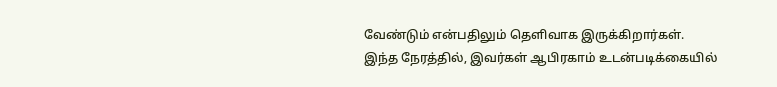வேண்டும் என்பதிலும் தெளிவாக இருக்கிறார்கள்.
இந்த நேரத்தில், இவர்கள் ஆபிரகாம் உடன்படிக்கையில்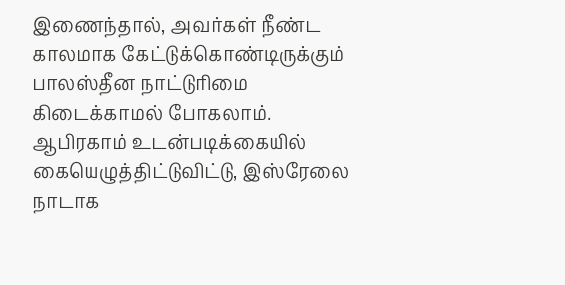இணைந்தால், அவர்கள் நீண்ட காலமாக கேட்டுக்கொண்டிருக்கும் பாலஸ்தீன நாட்டுரிமை கிடைக்காமல் போகலாம்.
ஆபிரகாம் உடன்படிக்கையில் கையெழுத்திட்டுவிட்டு, இஸ்ரேலை நாடாக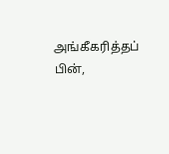அங்கீகரித்தப் பின்,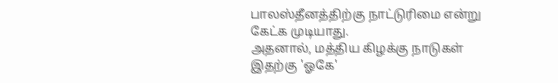பாலஸ்தீனத்திற்கு நாட்டுரிமை என்று கேட்க முடியாது.
அதனால், மத்திய கிழக்கு நாடுகள் இதற்கு 'ஓகே'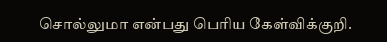சொல்லுமா என்பது பெரிய கேள்விக்குறி.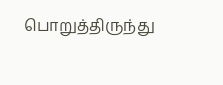பொறுத்திருந்து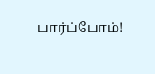பார்ப்போம்!